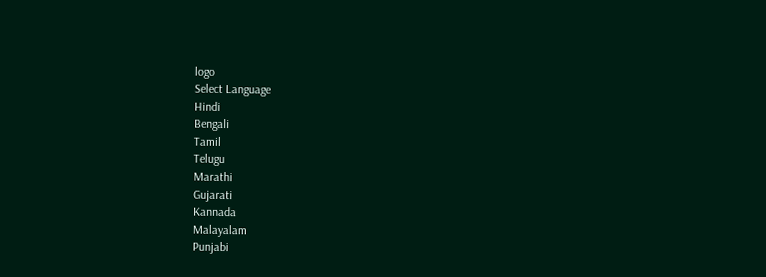logo
Select Language
Hindi
Bengali
Tamil
Telugu
Marathi
Gujarati
Kannada
Malayalam
Punjabi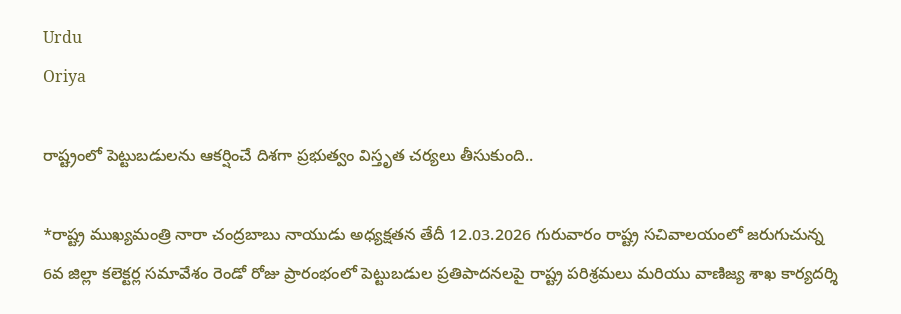Urdu
Oriya

రాష్ట్రంలో పెట్టుబడులను ఆకర్షించే దిశగా ప్రభుత్వం విస్తృత చర్యలు తీసుకుంది..

*రాష్ట్ర ముఖ్యమంత్రి నారా చంద్రబాబు నాయుడు అధ్యక్షతన తేదీ 12.03.2026 గురువారం రాష్ట్ర సచివాలయంలో జరుగుచున్న 6వ జిల్లా కలెక్టర్ల సమావేశం రెండో రోజు ప్రారంభంలో పెట్టుబడుల ప్రతిపాదనలపై రాష్ట్ర పరిశ్రమలు మరియు వాణిజ్య శాఖ కార్యదర్శి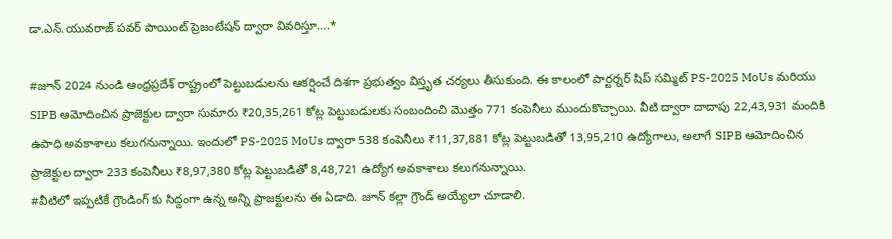డా.ఎన్.యువరాజ్ పవర్ పాయింట్ ప్రెజంటేషన్ ద్వారా వివరిస్తూ….*

#జూన్ 2024 నుండి ఆంధ్రప్రదేశ్ రాష్ట్రంలో పెట్టుబడులను ఆకర్షించే దిశగా ప్రభుత్వం విస్తృత చర్యలు తీసుకుంది. ఈ కాలంలో పార్టర్నర్ షిప్ సమ్మిట్ PS-2025 MoUs మరియు SIPB ఆమోదించిన ప్రాజెక్టుల ద్వారా సుమారు ₹20,35,261 కోట్ల పెట్టుబడులకు సంబందించి మొత్తం 771 కంపెనీలు ముందుకొచ్చాయి. వీటి ద్వారా దాదాపు 22,43,931 మందికి ఉపాధి అవకాశాలు కలుగనున్నాయి. ఇందులో PS-2025 MoUs ద్వారా 538 కంపెనీలు ₹11,37,881 కోట్ల పెట్టుబడితో 13,95,210 ఉద్యోగాలు, అలాగే SIPB ఆమోదించిన ప్రాజెక్టుల ద్వారా 233 కంపెనీలు ₹8,97,380 కోట్ల పెట్టుబడితో 8,48,721 ఉద్యోగ అవకాశాలు కలుగనున్నాయి.
#వీటిలో ఇప్పటికే గ్రౌండింగ్ కు సిద్దంగా ఉన్న అన్ని ప్రాజక్టులను ఈ ఏడాది. జూన్ కల్లా గ్రౌండ్ అయ్యేలా చూడాలి.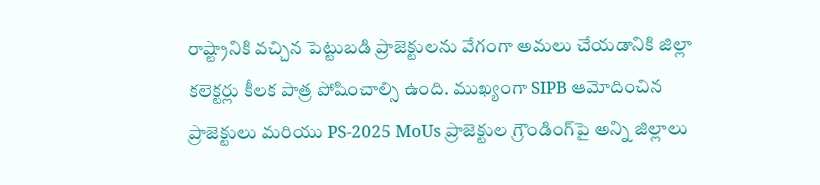రాష్ట్రానికి వచ్చిన పెట్టుబడి ప్రాజెక్టులను వేగంగా అమలు చేయడానికి జిల్లా కలెక్టర్లు కీలక పాత్ర పోషించాల్సి ఉంది. ముఖ్యంగా SIPB ఆమోదించిన ప్రాజెక్టులు మరియు PS-2025 MoUs ప్రాజెక్టుల గ్రౌండింగ్‌పై అన్ని జిల్లాలు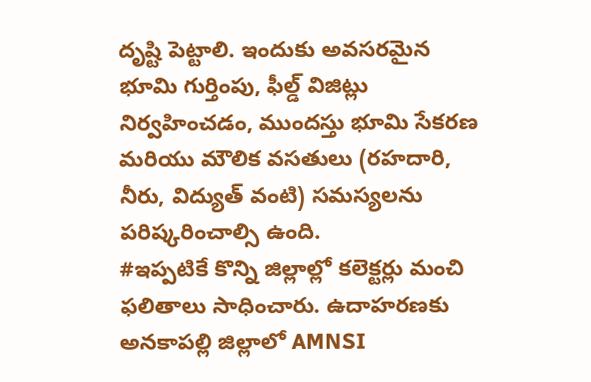దృష్టి పెట్టాలి. ఇందుకు అవసరమైన భూమి గుర్తింపు, ఫీల్డ్ విజిట్లు నిర్వహించడం, ముందస్తు భూమి సేకరణ మరియు మౌలిక వసతులు (రహదారి, నీరు, విద్యుత్ వంటి) సమస్యలను పరిష్కరించాల్సి ఉంది.
#ఇప్పటికే కొన్ని జిల్లాల్లో కలెక్టర్లు మంచి ఫలితాలు సాధించారు. ఉదాహరణకు అనకాపల్లి జిల్లాలో AMNSI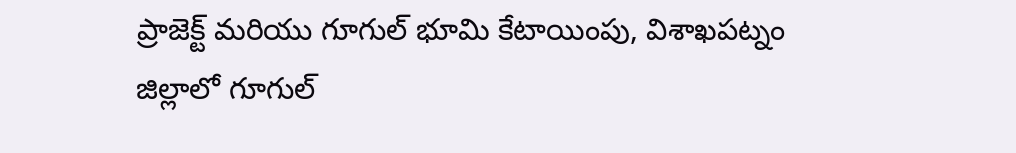ప్రాజెక్ట్ మరియు గూగుల్ భూమి కేటాయింపు, విశాఖపట్నం జిల్లాలో గూగుల్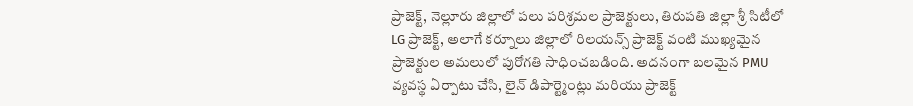ప్రాజెక్ట్, నెల్లూరు జిల్లాలో పలు పరిశ్రమల ప్రాజెక్టులు, తిరుపతి జిల్లా శ్రీ సిటీలో LG ప్రాజెక్ట్, అలాగే కర్నూలు జిల్లాలో రిలయన్స్ ప్రాజెక్ట్ వంటి ముఖ్యమైన ప్రాజెక్టుల అమలులో పురోగతి సాధించబడింది. అదనంగా బలమైన PMU వ్యవస్థ ఏర్పాటు చేసి, లైన్ డిపార్ట్మెంట్లు మరియు ప్రాజెక్ట్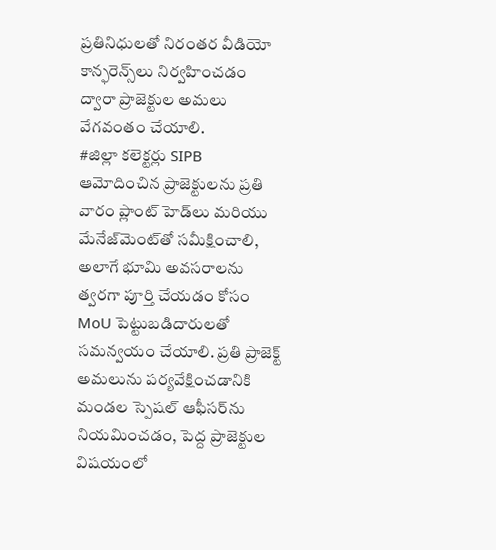ప్రతినిధులతో నిరంతర వీడియో కాన్ఫరెన్స్‌లు నిర్వహించడం ద్వారా ప్రాజెక్టుల అమలు వేగవంతం చేయాలి.
#జిల్లా కలెక్టర్లు SIPB ఆమోదించిన ప్రాజెక్టులను ప్రతి వారం ప్లాంట్ హెడ్‌లు మరియు మేనేజ్‌మెంట్‌తో సమీక్షించాలి, అలాగే భూమి అవసరాలను త్వరగా పూర్తి చేయడం కోసం MoU పెట్టుబడిదారులతో సమన్వయం చేయాలి. ప్రతి ప్రాజెక్ట్ అమలును పర్యవేక్షించడానికి మండల స్పెషల్ ఆఫీసర్‌ను నియమించడం, పెద్ద ప్రాజెక్టుల విషయంలో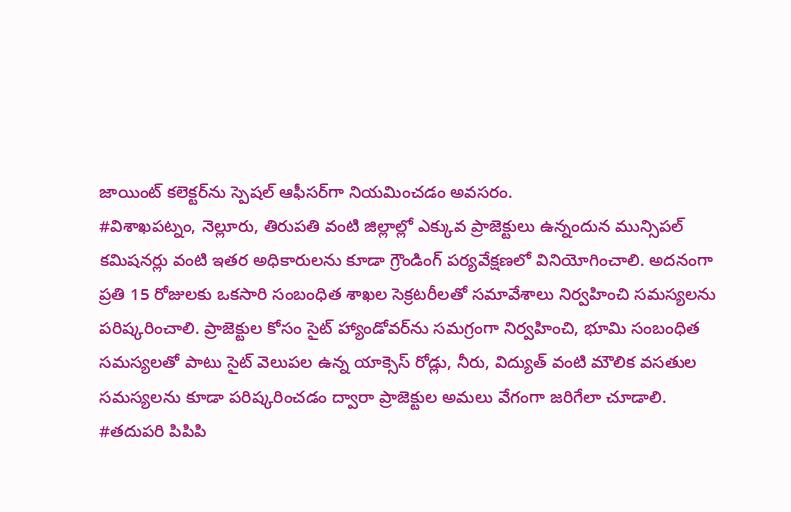జాయింట్ కలెక్టర్‌ను స్పెషల్ ఆఫీసర్‌గా నియమించడం అవసరం.
#విశాఖపట్నం, నెల్లూరు, తిరుపతి వంటి జిల్లాల్లో ఎక్కువ ప్రాజెక్టులు ఉన్నందున మున్సిపల్ కమిషనర్లు వంటి ఇతర అధికారులను కూడా గ్రౌండింగ్ పర్యవేక్షణలో వినియోగించాలి. అదనంగా ప్రతి 15 రోజులకు ఒకసారి సంబంధిత శాఖల సెక్రటరీలతో సమావేశాలు నిర్వహించి సమస్యలను పరిష్కరించాలి. ప్రాజెక్టుల కోసం సైట్ హ్యాండోవర్‌ను సమగ్రంగా నిర్వహించి, భూమి సంబంధిత సమస్యలతో పాటు సైట్ వెలుపల ఉన్న యాక్సెస్ రోడ్లు, నీరు, విద్యుత్ వంటి మౌలిక వసతుల సమస్యలను కూడా పరిష్కరించడం ద్వారా ప్రాజెక్టుల అమలు వేగంగా జరిగేలా చూడాలి.
#తదుపరి పిపిపి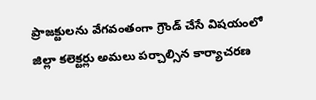ప్రాజక్టులను వేగవంతంగా గ్రౌండ్ చేసే విషయంలో జిల్లా కలెక్టర్లు అమలు పర్చాల్సిన కార్యాచరణ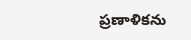ప్రణాళికను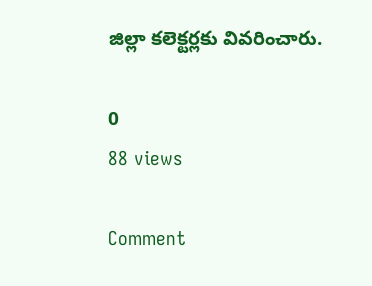జిల్లా కలెక్టర్లకు వివరించారు.

0
88 views

Comment